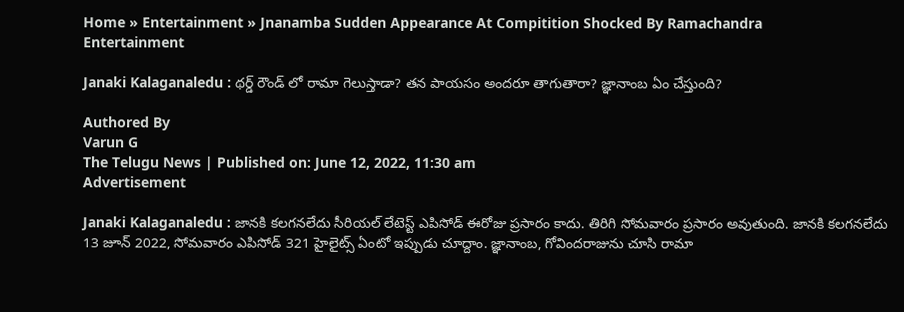Home » Entertainment » Jnanamba Sudden Appearance At Compitition Shocked By Ramachandra
Entertainment

Janaki Kalaganaledu : థర్డ్ రౌండ్ లో రామా గెలుస్తాడా? తన పాయసం అందరూ తాగుతారా? జ్ఞానాంబ ఏం చేస్తుంది?

Authored By
Varun G
The Telugu News | Published on: June 12, 2022, 11:30 am
Advertisement

Janaki Kalaganaledu : జానకి కలగనలేదు సీరియల్ లేటెస్ట్ ఎపిసోడ్ ఈరోజు ప్రసారం కాదు. తిరిగి సోమవారం ప్రసారం అవుతుంది. జానకి కలగనలేదు 13 జూన్ 2022, సోమవారం ఎపిసోడ్ 321 హైలైట్స్ ఏంటో ఇప్పుడు చూద్దాం. జ్ఞానాంబ, గోవిందరాజును చూసి రామా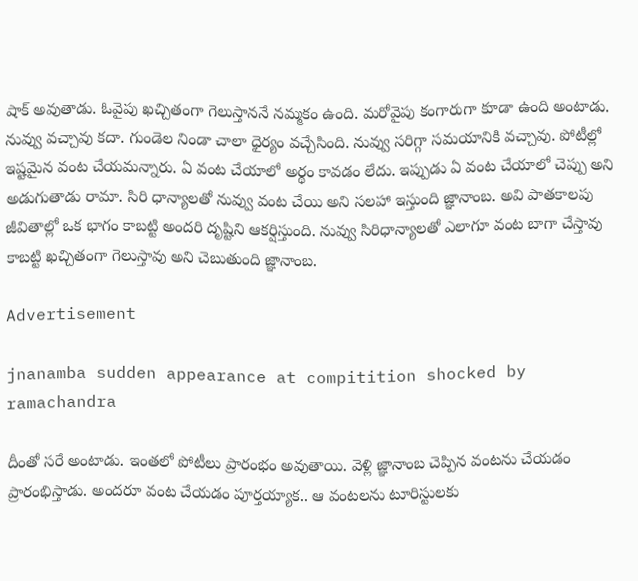షాక్ అవుతాడు. ఓవైపు ఖచ్చితంగా గెలుస్తాననే నమ్మకం ఉంది. మరోవైపు కంగారుగా కూడా ఉంది అంటాడు. నువ్వు వచ్చావు కదా. గుండెల నిండా చాలా ధైర్యం వచ్చేసింది. నువ్వు సరిగ్గా సమయానికి వచ్చావు. పోటీల్లో ఇష్టమైన వంట చేయమన్నారు. ఏ వంట చేయాలో అర్థం కావడం లేదు. ఇప్పుడు ఏ వంట చేయాలో చెప్పు అని అడుగుతాడు రామా. సిరి ధాన్యాలతో నువ్వు వంట చేయి అని సలహా ఇస్తుంది జ్ఞానాంబ. అవి పాతకాలపు జీవితాల్లో ఒక భాగం కాబట్టి అందరి దృష్టిని ఆకర్షిస్తుంది. నువ్వు సిరిధాన్యాలతో ఎలాగూ వంట బాగా చేస్తావు కాబట్టి ఖచ్చితంగా గెలుస్తావు అని చెబుతుంది జ్ఞానాంబ.

Advertisement

jnanamba sudden appearance at compitition shocked by ramachandra

దీంతో సరే అంటాడు. ఇంతలో పోటీలు ప్రారంభం అవుతాయి. వెళ్లి జ్ఞానాంబ చెప్పిన వంటను చేయడం ప్రారంభిస్తాడు. అందరూ వంట చేయడం పూర్తయ్యాక.. ఆ వంటలను టూరిస్టులకు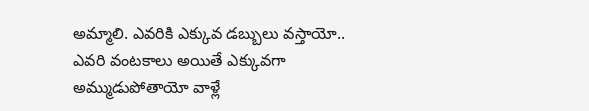అమ్మాలి. ఎవరికి ఎక్కువ డబ్బులు వస్తాయో.. ఎవరి వంటకాలు అయితే ఎక్కువగా అమ్ముడుపోతాయో వాళ్లే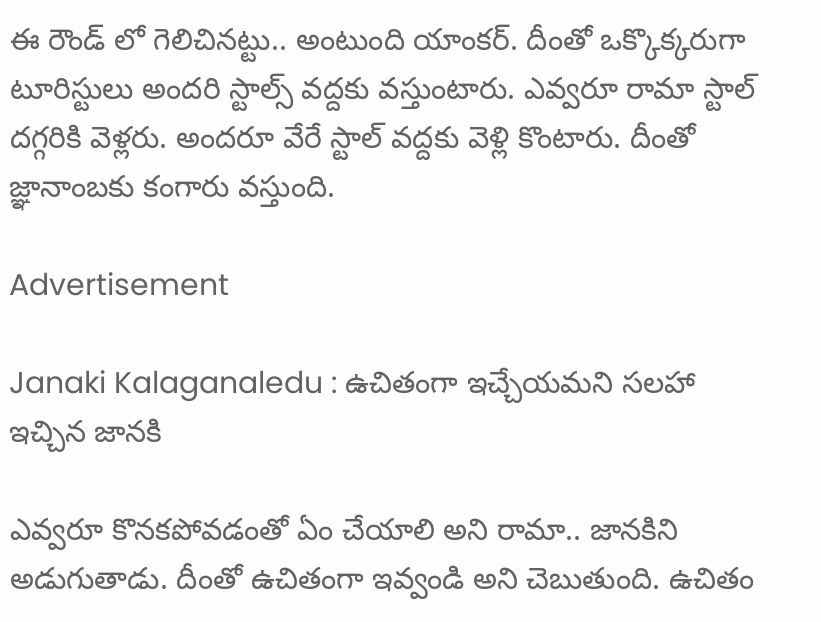ఈ రౌండ్ లో గెలిచినట్టు.. అంటుంది యాంకర్. దీంతో ఒక్కొక్కరుగా టూరిస్టులు అందరి స్టాల్స్ వద్దకు వస్తుంటారు. ఎవ్వరూ రామా స్టాల్ దగ్గరికి వెళ్లరు. అందరూ వేరే స్టాల్ వద్దకు వెళ్లి కొంటారు. దీంతో జ్ఞానాంబకు కంగారు వస్తుంది.

Advertisement

Janaki Kalaganaledu : ఉచితంగా ఇచ్చేయమని సలహా ఇచ్చిన జానకి

ఎవ్వరూ కొనకపోవడంతో ఏం చేయాలి అని రామా.. జానకిని అడుగుతాడు. దీంతో ఉచితంగా ఇవ్వండి అని చెబుతుంది. ఉచితం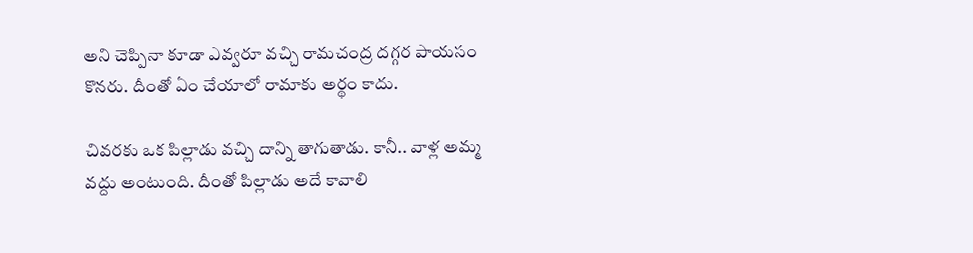అని చెప్పినా కూడా ఎవ్వరూ వచ్చి రామచంద్ర దగ్గర పాయసం కొనరు. దీంతో ఏం చేయాలో రామాకు అర్థం కాదు.

చివరకు ఒక పిల్లాడు వచ్చి దాన్ని తాగుతాడు. కానీ.. వాళ్ల అమ్మ వద్దు అంటుంది. దీంతో పిల్లాడు అదే కావాలి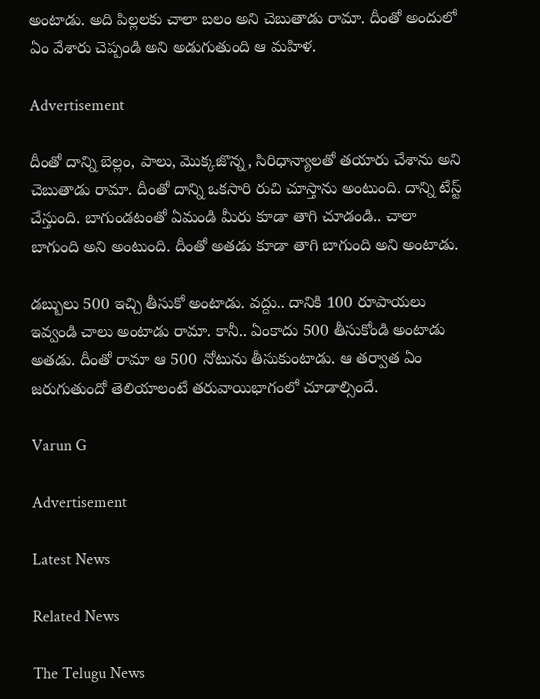అంటాడు. అది పిల్లలకు చాలా బలం అని చెబుతాడు రామా. దీంతో అందులో ఏం వేశారు చెప్పండి అని అడుగుతుంది ఆ మహిళ.

Advertisement

దీంతో దాన్ని బెల్లం, పాలు, మొక్కజొన్న, సిరిధాన్యాలతో తయారు చేశాను అని చెబుతాడు రామా. దీంతో దాన్ని ఒకసారి రుచి చూస్తాను అంటుంది. దాన్ని టేస్ట్ చేస్తుంది. బాగుండటంతో ఏమండి మీరు కూడా తాగి చూడండి.. చాలా బాగుంది అని అంటుంది. దీంతో అతడు కూడా తాగి బాగుంది అని అంటాడు.

డబ్బులు 500 ఇచ్చి తీసుకో అంటాడు. వద్దు.. దానికి 100 రూపాయలు ఇవ్వండి చాలు అంటాడు రామా. కానీ.. ఏంకాదు 500 తీసుకోండి అంటాడు అతడు. దీంతో రామా ఆ 500 నోటును తీసుకుంటాడు. ఆ తర్వాత ఏం జరుగుతుందో తెలియాలంటే తరువాయిభాగంలో చూడాల్సిందే.

Varun G

Advertisement

Latest News

Related News

The Telugu News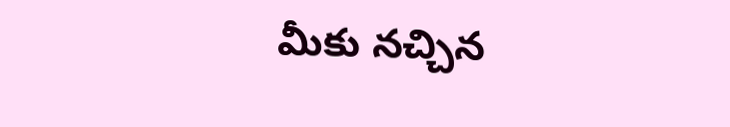మీకు నచ్చిన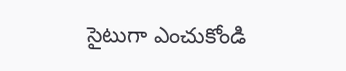సైటుగా ఎంచుకోండి